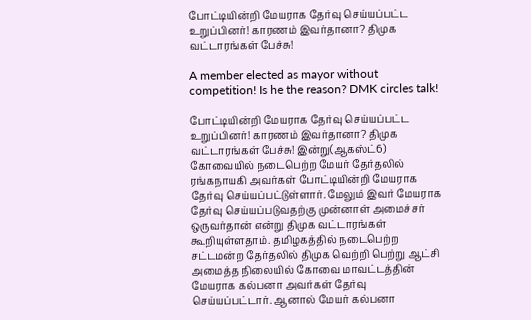போட்டியின்றி மேயராக தேர்வு செய்யப்பட்ட உறுப்பினர்! காரணம் இவர்தானா? திமுக வட்டாரங்கள் பேச்சு!

A member elected as mayor without competition! Is he the reason? DMK circles talk!

போட்டியின்றி மேயராக தேர்வு செய்யப்பட்ட உறுப்பினர்! காரணம் இவர்தானா? திமுக வட்டாரங்கள் பேச்சு! இன்று(ஆகஸ்ட்6) கோவையில் நடைபெற்ற மேயர் தேர்தலில் ரங்கநாயகி அவர்கள் போட்டியின்றி மேயராக தேர்வு செய்யப்பட்டுள்ளார். மேலும் இவர் மேயராக தேர்வு செய்யப்படுவதற்கு முன்னாள் அமைச்சர் ஒருவர்தான் என்று திமுக வட்டாரங்கள் கூறியுள்ளதாம். தமிழகத்தில் நடைபெற்ற சட்டமன்ற தேர்தலில் திமுக வெற்றி பெற்று ஆட்சி அமைத்த நிலையில் கோவை மாவட்டத்தின் மேயராக கல்பனா அவர்கள் தேர்வு செய்யப்பட்டார். ஆனால் மேயர் கல்பனா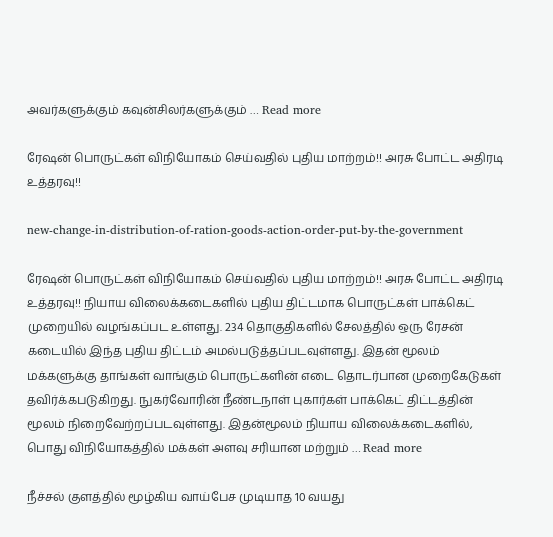அவர்களுக்கும் கவுன்சிலர்களுக்கும் … Read more

ரேஷன் பொருட்கள் விநியோகம் செய்வதில் புதிய மாற்றம்!! அரசு போட்ட அதிரடி உத்தரவு!!

new-change-in-distribution-of-ration-goods-action-order-put-by-the-government

ரேஷன் பொருட்கள் விநியோகம் செய்வதில் புதிய மாற்றம்!! அரசு போட்ட அதிரடி உத்தரவு!! நியாய விலைக்கடைகளில் புதிய திட்டமாக பொருட்கள் பாக்கெட் முறையில் வழங்கப்பட உள்ளது. 234 தொகுதிகளில் சேலத்தில் ஒரு ரேசன் கடையில் இந்த புதிய திட்டம் அமல்படுத்தப்படவுள்ளது. இதன் மூலம் மக்களுக்கு தாங்கள் வாங்கும் பொருட்களின் எடை தொடர்பான முறைகேடுகள்  தவிர்க்கபடுகிறது. நுகர்வோரின் நீண்டநாள் புகார்கள் பாக்கெட் திட்டத்தின் மூலம் நிறைவேற்றப்படவுள்ளது. இதன்மூலம் நியாய விலைக்கடைகளில், பொது விநியோகத்தில் மக்கள் அளவு சரியான மற்றும் … Read more

நீச்சல் குளத்தில் மூழ்கிய வாய்பேச முடியாத 10 வயது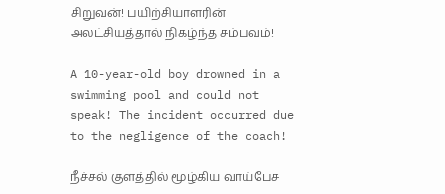சிறுவன்! பயிற்சியாளரின் அலட்சியத்தால் நிகழ்ந்த சம்பவம்!

A 10-year-old boy drowned in a swimming pool and could not speak! The incident occurred due to the negligence of the coach!

நீச்சல் குளத்தில் மூழ்கிய வாய்பேச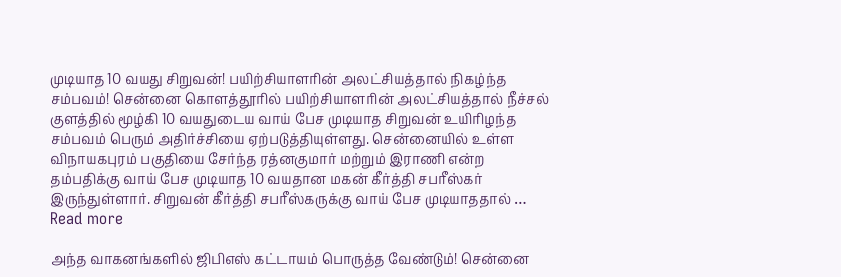முடியாத 10 வயது சிறுவன்! பயிற்சியாளரின் அலட்சியத்தால் நிகழ்ந்த சம்பவம்! சென்னை கொளத்தூரில் பயிற்சியாளரின் அலட்சியத்தால் நீச்சல் குளத்தில் மூழ்கி 10 வயதுடைய வாய் பேச முடியாத சிறுவன் உயிரிழந்த சம்பவம் பெரும் அதிர்ச்சியை ஏற்படுத்தியுள்ளது. சென்னையில் உள்ள விநாயகபுரம் பகுதியை சேர்ந்த ரத்னகுமார் மற்றும் இராணி என்ற தம்பதிக்கு வாய் பேச முடியாத 10 வயதான மகன் கீர்த்தி சபரீஸ்கர் இருந்துள்ளார். சிறுவன் கீர்த்தி சபரீஸ்கருக்கு வாய் பேச முடியாததால் … Read more

அந்த வாகனங்களில் ஜிபிஎஸ் கட்டாயம் பொருத்த வேண்டும்! சென்னை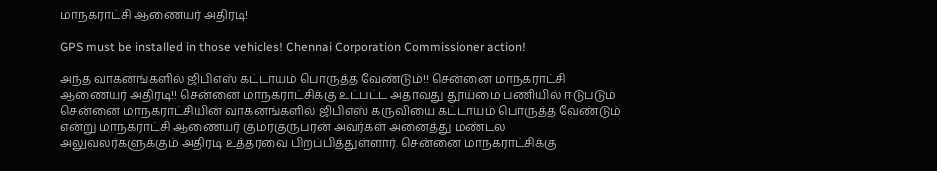மாநகராட்சி ஆணையர் அதிரடி!

GPS must be installed in those vehicles! Chennai Corporation Commissioner action!

அந்த வாகனங்களில் ஜிபிஎஸ் கட்டாயம் பொருத்த வேண்டும்!! சென்னை மாநகராட்சி ஆணையர் அதிரடி!! சென்னை மாநகராட்சிக்கு உட்பட்ட அதாவது தூய்மை பணியில் ஈடுபடும் சென்னை மாநகராட்சியின் வாகனங்களில் ஜிபிஎஸ் கருவியை கட்டாயம் பொருத்த வேண்டும் என்று மாநகராட்சி ஆணையர் குமரகுருபரன் அவர்கள் அனைத்து மண்டல அலுவலர்களுக்கும் அதிரடி உத்தரவை பிறப்பித்துள்ளார். சென்னை மாநகராட்சிக்கு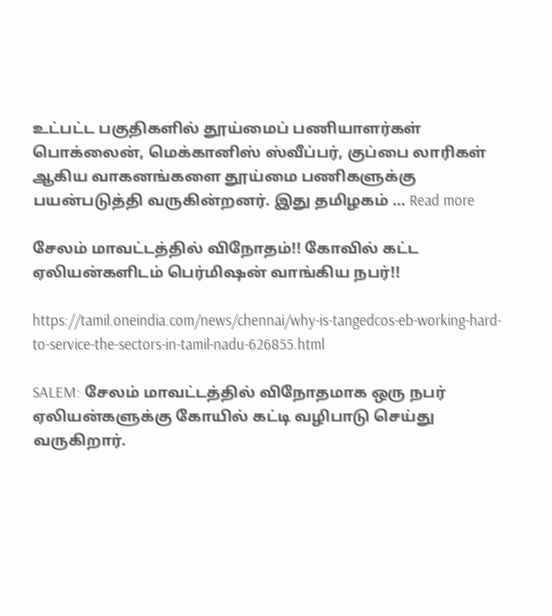உட்பட்ட பகுதிகளில் தூய்மைப் பணியாளர்கள் பொக்லைன், மெக்கானிஸ் ஸ்வீப்பர், குப்பை லாரிகள் ஆகிய வாகனங்களை தூய்மை பணிகளுக்கு பயன்படுத்தி வருகின்றனர். இது தமிழகம் … Read more

சேலம் மாவட்டத்தில் விநோதம்!! கோவில் கட்ட ஏலியன்களிடம் பெர்மிஷன் வாங்கிய நபர்!!

https://tamil.oneindia.com/news/chennai/why-is-tangedcos-eb-working-hard-to-service-the-sectors-in-tamil-nadu-626855.html

SALEM: சேலம் மாவட்டத்தில் விநோதமாக ஒரு நபர் ஏலியன்களுக்கு கோயில் கட்டி வழிபாடு செய்து வருகிறார்.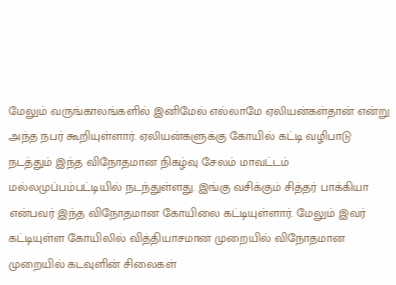மேலும் வருங்காலங்களில் இனிமேல் எல்லாமே ஏலியன்கள்தான் என்று அந்த நபர் கூறியுள்ளார். ஏலியன்களுக்கு கோயில் கட்டி வழிபாடு நடத்தும் இந்த விநோதமான நிகழ்வு சேலம் மாவட்டம் மல்லமுப்பம்பட்டியில் நடந்துள்ளது. இங்கு வசிக்கும் சித்தர் பாக்கியா என்பவர் இந்த விநோதமான கோயிலை கட்டியுள்ளார். மேலும் இவர் கட்டியுள்ள கோயிலில் வித்தியாசமான முறையில் விநோதமான முறையில் கடவுளின் சிலைகள்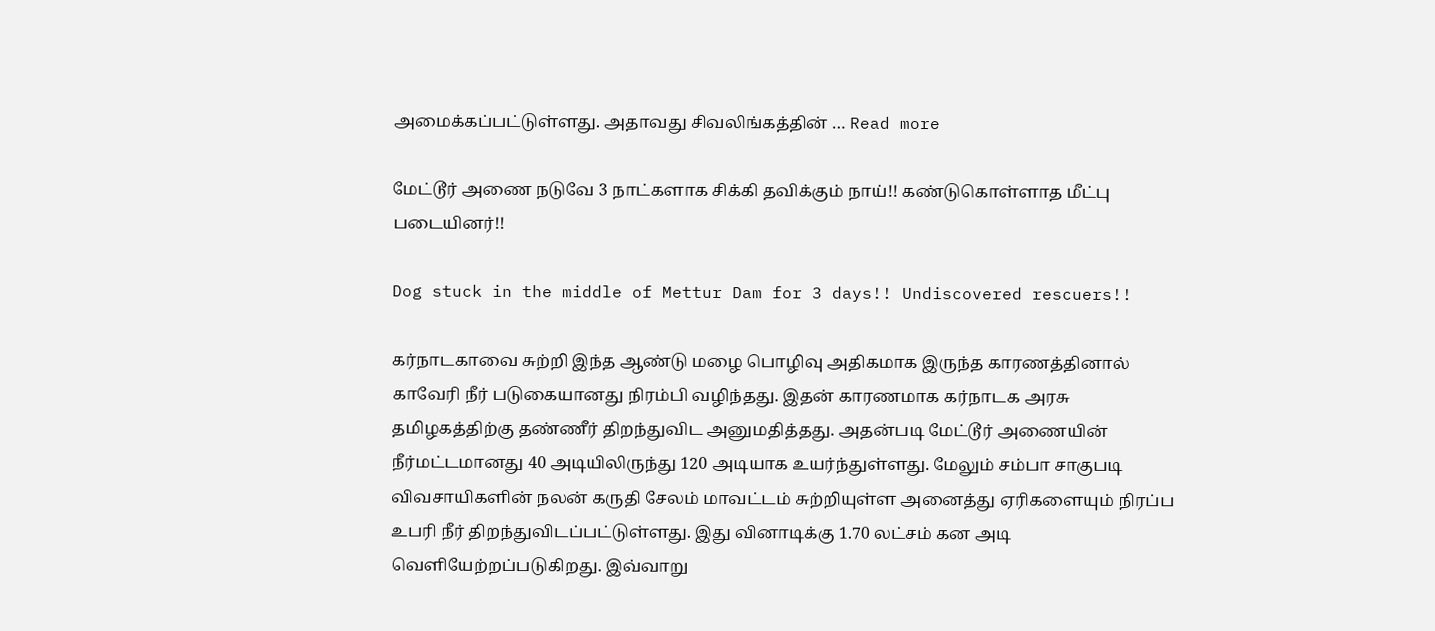அமைக்கப்பட்டுள்ளது. அதாவது சிவலிங்கத்தின் … Read more

மேட்டூர் அணை நடுவே 3 நாட்களாக சிக்கி தவிக்கும் நாய்!! கண்டுகொள்ளாத மீட்பு படையினர்!!

Dog stuck in the middle of Mettur Dam for 3 days!! Undiscovered rescuers!!

கர்நாடகாவை சுற்றி இந்த ஆண்டு மழை பொழிவு அதிகமாக இருந்த காரணத்தினால் காவேரி நீர் படுகையானது நிரம்பி வழிந்தது. இதன் காரணமாக கர்நாடக அரசு தமிழகத்திற்கு தண்ணீர் திறந்துவிட அனுமதித்தது. அதன்படி மேட்டூர் அணையின் நீர்மட்டமானது 40 அடியிலிருந்து 120 அடியாக உயர்ந்துள்ளது. மேலும் சம்பா சாகுபடி விவசாயிகளின் நலன் கருதி சேலம் மாவட்டம் சுற்றியுள்ள அனைத்து ஏரிகளையும் நிரப்ப உபரி நீர் திறந்துவிடப்பட்டுள்ளது. இது வினாடிக்கு 1.70 லட்சம் கன அடி வெளியேற்றப்படுகிறது. இவ்வாறு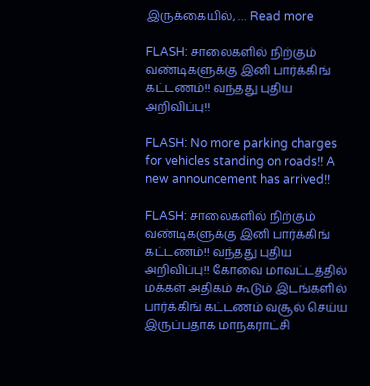இருக்கையில், … Read more

FLASH: சாலைகளில் நிற்கும் வண்டிகளுக்கு இனி பார்க்கிங் கட்டணம்!! வந்தது புதிய அறிவிப்பு!!

FLASH: No more parking charges for vehicles standing on roads!! A new announcement has arrived!!

FLASH: சாலைகளில் நிற்கும் வண்டிகளுக்கு இனி பார்க்கிங் கட்டணம்!! வந்தது புதிய அறிவிப்பு!! கோவை மாவட்டத்தில் மக்கள் அதிகம் கூடும் இடங்களில் பார்க்கிங் கட்டணம் வசூல் செய்ய இருப்பதாக மாநகராட்சி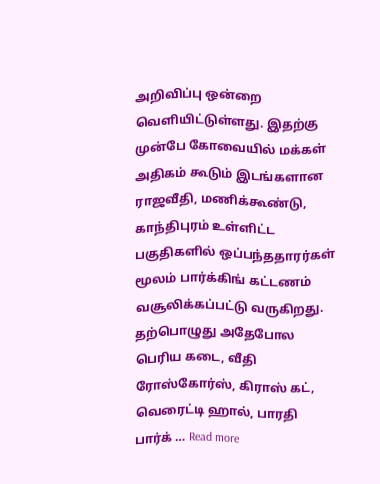அறிவிப்பு ஒன்றை வெளியிட்டுள்ளது. இதற்கு முன்பே கோவையில் மக்கள் அதிகம் கூடும் இடங்களான ராஜவீதி, மணிக்கூண்டு, காந்திபுரம் உள்ளிட்ட பகுதிகளில் ஒப்பந்ததாரர்கள் மூலம் பார்க்கிங் கட்டணம் வசூலிக்கப்பட்டு வருகிறது. தற்பொழுது அதேபோல பெரிய கடை, வீதி ரோஸ்கோர்ஸ், கிராஸ் கட், வெரைட்டி ஹால், பாரதி பார்க் … Read more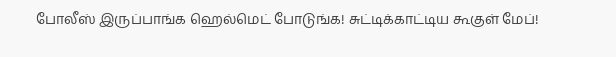போலீஸ் இருப்பாங்க ஹெல்மெட் போடுங்க! சுட்டிக்காட்டிய கூகுள் மேப்!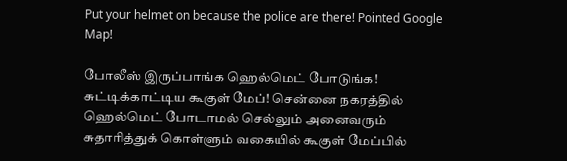Put your helmet on because the police are there! Pointed Google Map!

போலீஸ் இருப்பாங்க ஹெல்மெட் போடுங்க! சுட்டிக்காட்டிய கூகுள் மேப்! சென்னை நகரத்தில் ஹெல்மெட் போடாமல் செல்லும் அனைவரும் சுதாரித்துக் கொள்ளும் வகையில் கூகுள் மேப்பில்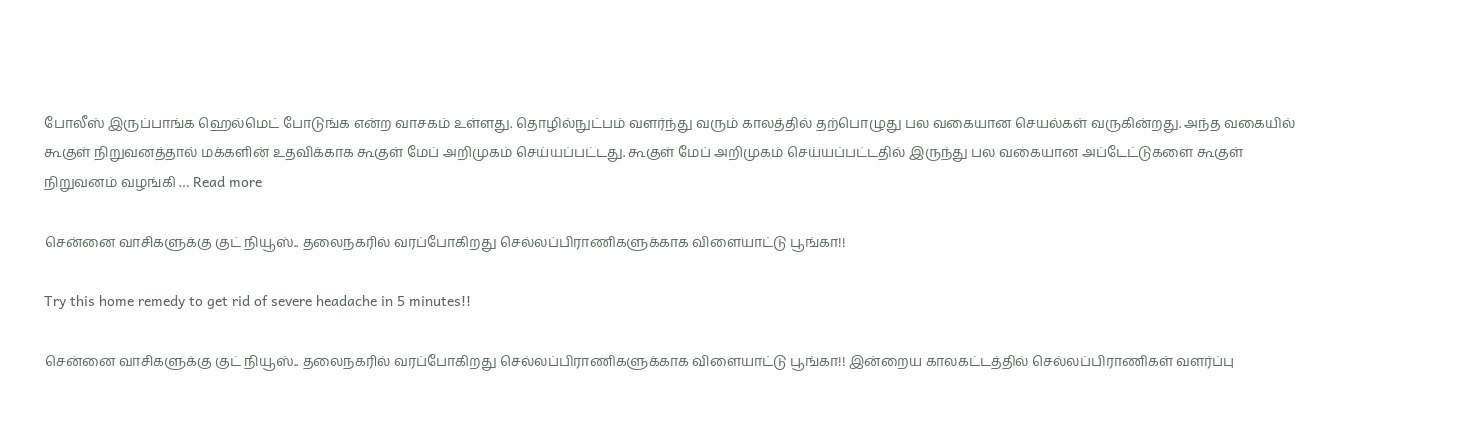போலீஸ் இருப்பாங்க ஹெல்மெட் போடுங்க என்ற வாசகம் உள்ளது. தொழில்நுட்பம் வளர்ந்து வரும் காலத்தில் தற்பொழுது பல வகையான செயல்கள் வருகின்றது. அந்த வகையில் கூகுள் நிறுவனத்தால் மக்களின் உதவிக்காக கூகுள் மேப் அறிமுகம் செய்யப்பட்டது. கூகுள் மேப் அறிமுகம் செய்யப்பட்டதில் இருந்து பல வகையான அப்டேட்டுகளை கூகுள் நிறுவனம் வழங்கி … Read more

சென்னை வாசிகளுக்கு குட் நியூஸ்.. தலைநகரில் வரப்போகிறது செல்லப்பிராணிகளுக்காக விளையாட்டு பூங்கா!!

Try this home remedy to get rid of severe headache in 5 minutes!!

சென்னை வாசிகளுக்கு குட் நியூஸ்.. தலைநகரில் வரப்போகிறது செல்லப்பிராணிகளுக்காக விளையாட்டு பூங்கா!! இன்றைய காலகட்டத்தில் செல்லப்பிராணிகள் வளர்ப்பு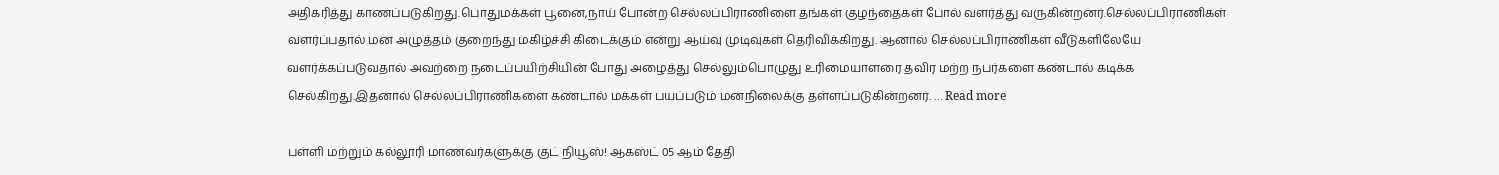அதிகரித்து காணப்படுகிறது.பொதுமக்கள் பூனை,நாய் போன்ற செல்லப்பிராணிளை தங்கள் குழந்தைகள் போல் வளர்த்து வருகின்றனர்.செல்லப்பிராணிகள் வளர்ப்பதால் மன அழுத்தம் குறைந்து மகிழ்ச்சி கிடைக்கும் என்று ஆய்வு முடிவுகள் தெரிவிக்கிறது. ஆனால் செல்லப்பிராணிகள் வீடுகளிலேயே வளர்க்கப்படுவதால் அவற்றை நடைப்பயிற்சியின் போது அழைத்து செல்லும்பொழுது உரிமையாளரை தவிர மற்ற நபர்களை கண்டால் கடிக்க செல்கிறது.இதனால் செல்லப்பிராணிகளை கண்டால் மக்கள் பயப்படும் மனநிலைக்கு தள்ளப்படுகின்றனர். … Read more

பள்ளி மற்றும் கல்லூரி மாணவர்களுக்கு குட் நியூஸ்! ஆகஸ்ட் 05 ஆம் தேதி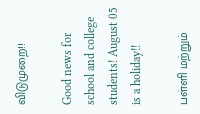விடுமுறை!!

Good news for school and college students! August 05 is a holiday!!

பள்ளி மற்றும்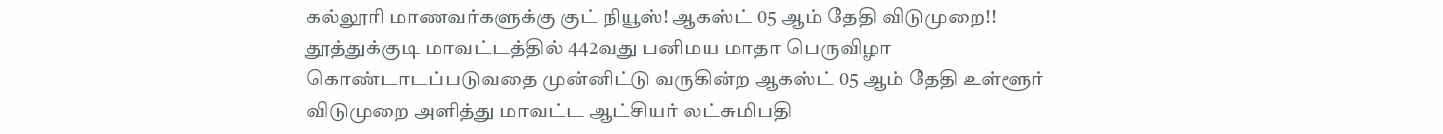கல்லூரி மாணவர்களுக்கு குட் நியூஸ்! ஆகஸ்ட் 05 ஆம் தேதி விடுமுறை!! தூத்துக்குடி மாவட்டத்தில் 442வது பனிமய மாதா பெருவிழா கொண்டாடப்படுவதை முன்னிட்டு வருகின்ற ஆகஸ்ட் 05 ஆம் தேதி உள்ளூர் விடுமுறை அளித்து மாவட்ட ஆட்சியர் லட்சுமிபதி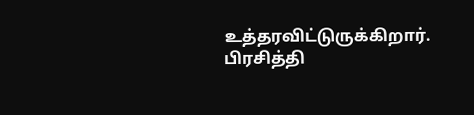உத்தரவிட்டுருக்கிறார். பிரசித்தி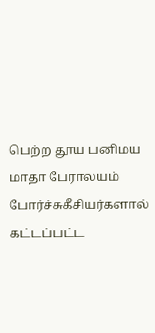பெற்ற தூய பனிமய மாதா பேராலயம் போர்ச்சுகீசியர்களால் கட்டப்பட்ட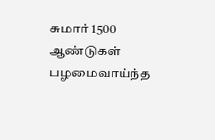சுமார் 1500 ஆண்டுகள் பழமைவாய்ந்த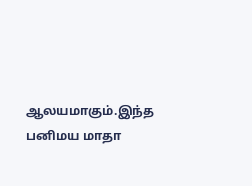ஆலயமாகும்.இந்த பனிமய மாதா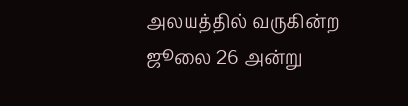அலயத்தில் வருகின்ற ஜூலை 26 அன்று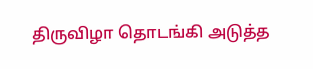திருவிழா தொடங்கி அடுத்த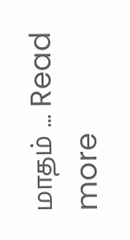மாதம் … Read more